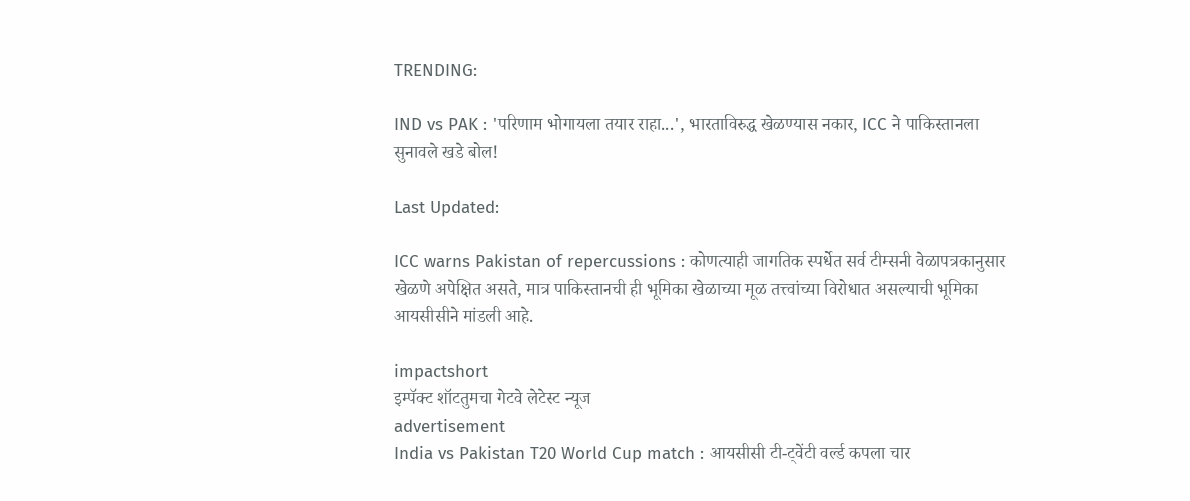TRENDING:

IND vs PAK : 'परिणाम भोगायला तयार राहा...', भारताविरुद्ध खेळण्यास नकार, ICC ने पाकिस्तानला सुनावले खडे बोल!

Last Updated:

ICC warns Pakistan of repercussions : कोणत्याही जागतिक स्पर्धेत सर्व टीम्सनी वेळापत्रकानुसार खेळणे अपेक्षित असते, मात्र पाकिस्तानची ही भूमिका खेळाच्या मूळ तत्त्वांच्या विरोधात असल्याची भूमिका आयसीसीने मांडली आहे.

impactshort
इम्पॅक्ट शॉटतुमचा गेटवे लेटेस्ट न्यूज
advertisement
India vs Pakistan T20 World Cup match : आयसीसी टी-ट्वेंटी वर्ल्ड कपला चार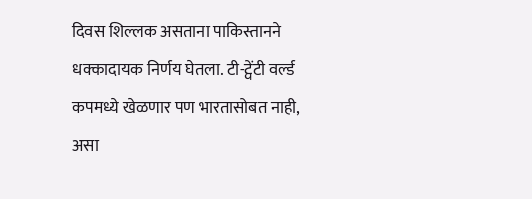दिवस शिल्लक असताना पाकिस्तानने धक्कादायक निर्णय घेतला. टी-ट्वेंटी वर्ल्ड कपमध्ये खेळणार पण भारतासोबत नाही, असा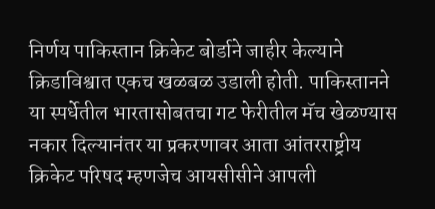निर्णय पाकिस्तान क्रिकेट बोर्डाने जाहीर केल्याने क्रिडाविश्वात एकच खळबळ उडाली होती. पाकिस्तानने या स्पर्धेतील भारतासोबतचा गट फेरीतील मॅच खेळण्यास नकार दिल्यानंतर या प्रकरणावर आता आंतरराष्ट्रीय क्रिकेट परिषद म्हणजेच आयसीसीने आपली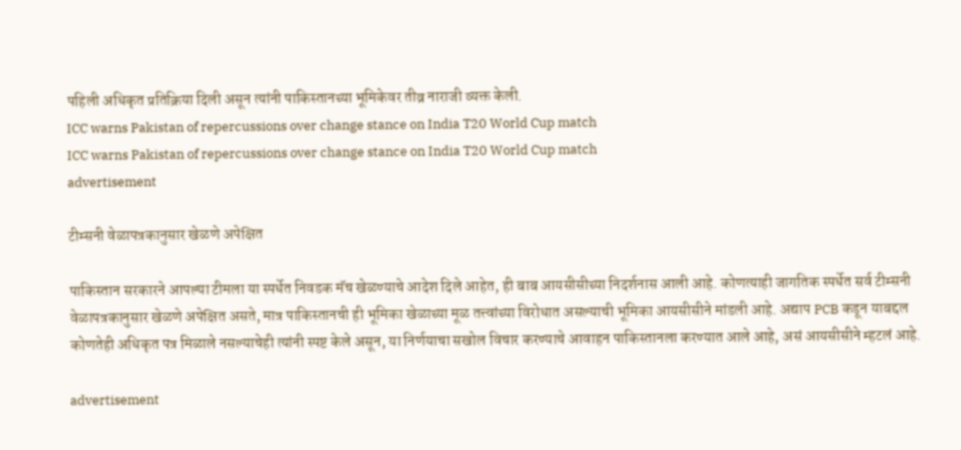पहिली अधिकृत प्रतिक्रिया दिली असून त्यांनी पाकिस्तानच्या भूमिकेवर तीव्र नाराजी व्यक्त केली.
ICC warns Pakistan of repercussions over change stance on India T20 World Cup match
ICC warns Pakistan of repercussions over change stance on India T20 World Cup match
advertisement

टीम्सनी वेळापत्रकानुसार खेळणे अपेक्षित

पाकिस्तान सरकारने आपल्या टीमला या स्पर्धेत निवडक मॅच खेळण्याचे आदेश दिले आहेत, ही बाब आयसीसीच्या निदर्शनास आली आहे. कोणत्याही जागतिक स्पर्धेत सर्व टीम्सनी वेळापत्रकानुसार खेळणे अपेक्षित असते, मात्र पाकिस्तानची ही भूमिका खेळाच्या मूळ तत्त्वांच्या विरोधात असल्याची भूमिका आयसीसीने मांडली आहे. अद्याप PCB कडून याबद्दल कोणतेही अधिकृत पत्र मिळाले नसल्याचेही त्यांनी स्पष्ट केले असून, या निर्णयाचा सखोल विचार करण्याचे आवाहन पाकिस्तानला करण्यात आले आहे, असं आयसीसीने म्हटलं आहे.

advertisement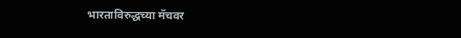भारताविरुद्धच्या मॅचवर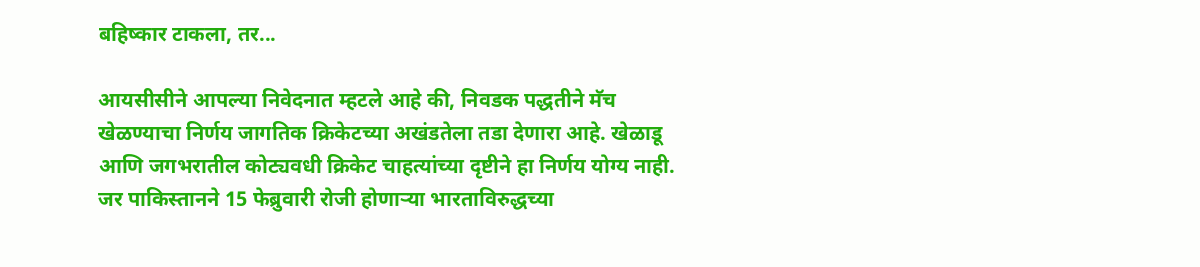बहिष्कार टाकला, तर...

आयसीसीने आपल्या निवेदनात म्हटले आहे की, निवडक पद्धतीने मॅच खेळण्याचा निर्णय जागतिक क्रिकेटच्या अखंडतेला तडा देणारा आहे. खेळाडू आणि जगभरातील कोट्यवधी क्रिकेट चाहत्यांच्या दृष्टीने हा निर्णय योग्य नाही. जर पाकिस्तानने 15 फेब्रुवारी रोजी होणाऱ्या भारताविरुद्धच्या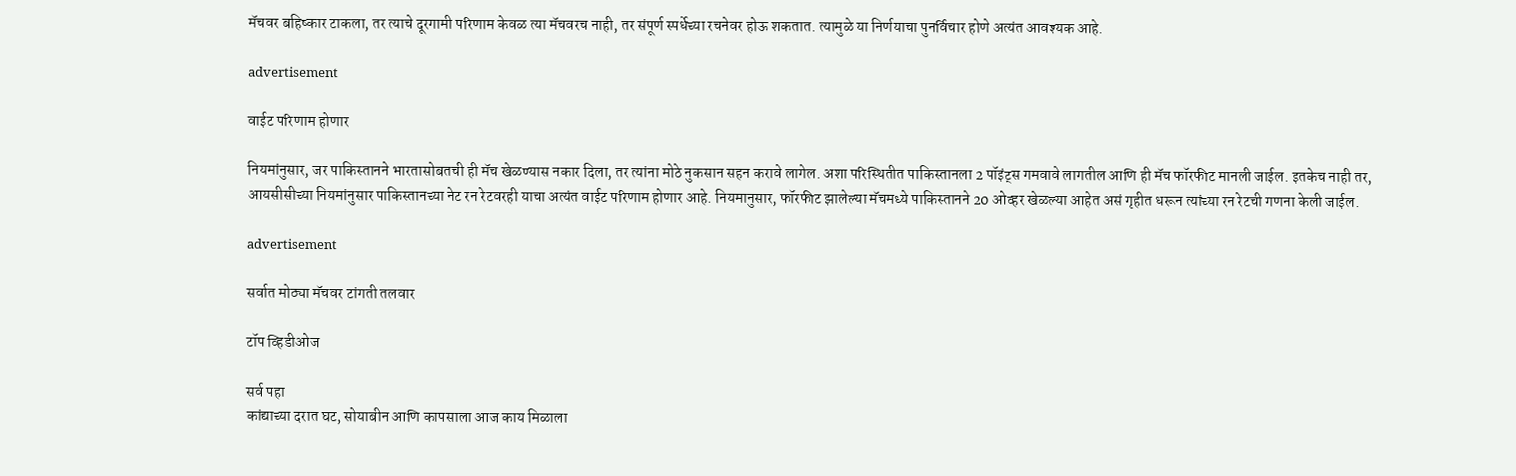मॅचवर बहिष्कार टाकला, तर त्याचे दूरगामी परिणाम केवळ त्या मॅचवरच नाही, तर संपूर्ण स्पर्धेच्या रचनेवर होऊ शकतात. त्यामुळे या निर्णयाचा पुनर्विचार होणे अत्यंत आवश्यक आहे.

advertisement

वाईट परिणाम होणार

नियमांनुसार, जर पाकिस्तानने भारतासोबतची ही मॅच खेळण्यास नकार दिला, तर त्यांना मोठे नुकसान सहन करावे लागेल. अशा परिस्थितीत पाकिस्तानला 2 पॉइंट्स गमवावे लागतील आणि ही मॅच फॉरफीट मानली जाईल. इतकेच नाही तर, आयसीसीच्या नियमांनुसार पाकिस्तानच्या नेट रन रेटवरही याचा अत्यंत वाईट परिणाम होणार आहे. नियमानुसार, फॉरफीट झालेल्या मॅचमध्ये पाकिस्तानने 20 ओव्हर खेळल्या आहेत असं गृहीत धरून त्यांच्या रन रेटची गणना केली जाईल.

advertisement

सर्वात मोठ्या मॅचवर टांगती तलवार

टॉप व्हिडीओज

सर्व पहा
कांद्याच्या दरात घट, सोयाबीन आणि कापसाला आज काय मिळाला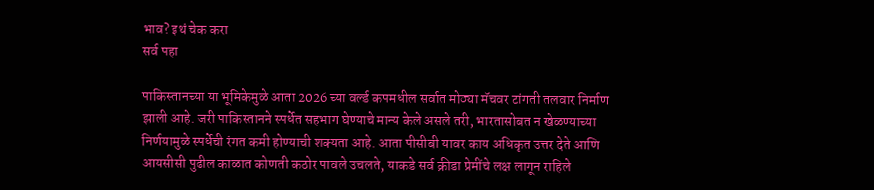भाव? इथं चेक करा
सर्व पहा

पाकिस्तानच्या या भूमिकेमुळे आता 2026 च्या वर्ल्ड कपमधील सर्वात मोठ्या मॅचवर टांगती तलवार निर्माण झाली आहे. जरी पाकिस्तानने स्पर्धेत सहभाग घेण्याचे मान्य केले असले तरी, भारतासोबत न खेळण्याच्या निर्णयामुळे स्पर्धेची रंगत कमी होण्याची शक्यता आहे. आता पीसीबी यावर काय अधिकृत उत्तर देते आणि आयसीसी पुढील काळात कोणती कठोर पावले उचलते, याकडे सर्व क्रीडा प्रेमींचे लक्ष लागून राहिले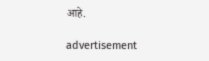आहे.

advertisement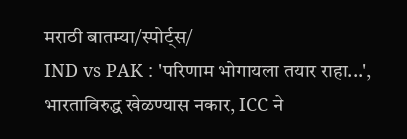मराठी बातम्या/स्पोर्ट्स/
IND vs PAK : 'परिणाम भोगायला तयार राहा...', भारताविरुद्ध खेळण्यास नकार, ICC ने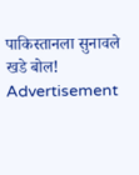पाकिस्तानला सुनावले खडे बोल!
Advertisement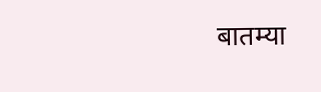बातम्या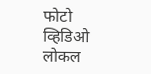फोटो
व्हिडिओ
लोकल